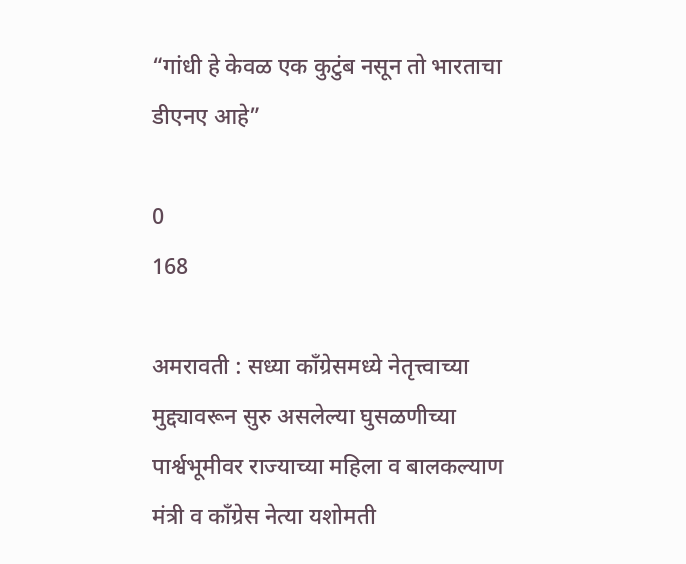“गांधी हे केवळ एक कुटुंब नसून तो भारताचा डीएनए आहे”

0
168

अमरावती : सध्या काँग्रेसमध्ये नेतृत्त्वाच्या मुद्द्यावरून सुरु असलेल्या घुसळणीच्या पार्श्वभूमीवर राज्याच्या महिला व बालकल्याण मंत्री व काँग्रेस नेत्या यशोमती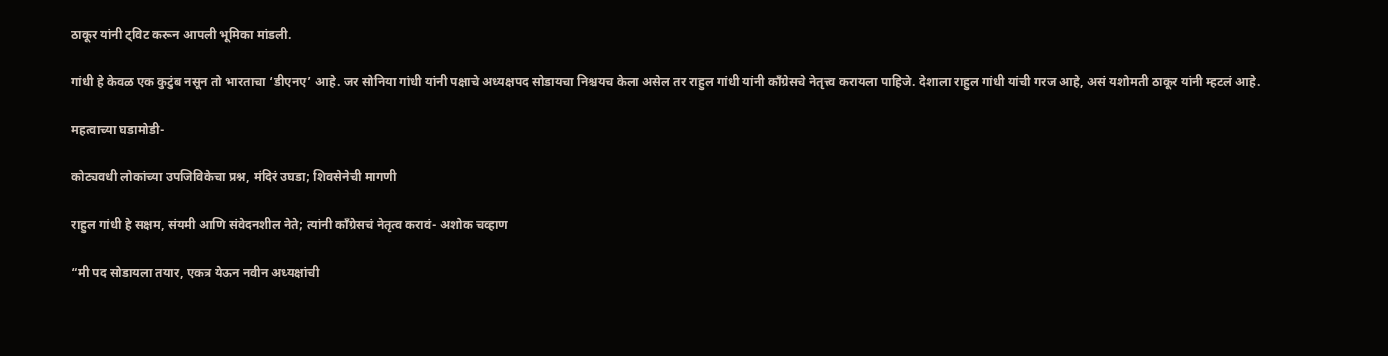ठाकूर यांनी ट्विट करून आपली भूमिका मांडली.

गांधी हे केवळ एक कुटुंब नसून तो भारताचा ‘डीएनए’ आहे. जर सोनिया गांधी यांनी पक्षाचे अध्यक्षपद सोडायचा निश्चयच केला असेल तर राहुल गांधी यांनी काँग्रेसचे नेतृत्त्व करायला पाहिजे. देशाला राहुल गांधी यांची गरज आहे, असं यशोमती ठाकूर यांनी म्हटलं आहे.

महत्वाच्या घडामोडी-

कोट्यवधी लोकांच्या उपजिविकेचा प्रश्न, मंदिरं उघडा; शिवसेनेची मागणी

राहुल गांधी हे सक्षम, संयमी आणि संवेदनशील नेते; त्यांनी काँग्रेसचं नेतृत्व करावं- अशोक चव्हाण

“मी पद सोडायला तयार, एकत्र येऊन नवीन अध्यक्षांची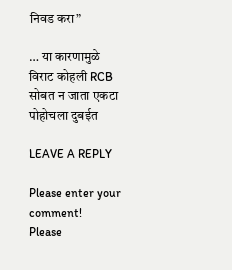निवड करा”

… या कारणामुळे विराट कोहली RCB सोबत न जाता एकटा पोहोचला दुबईत

LEAVE A REPLY

Please enter your comment!
Please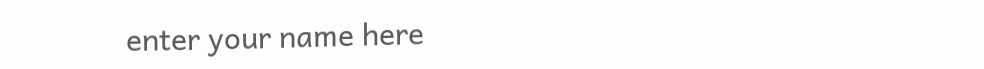enter your name here